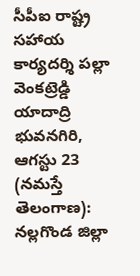సీపీఐ రాష్ట్ర సహాయ కార్యదర్శి పల్లా వెంకట్రెడ్డి యాదాద్రి భువనగిరి, ఆగస్టు 23 (నమస్తే తెలంగాణ): నల్లగొండ జిల్లా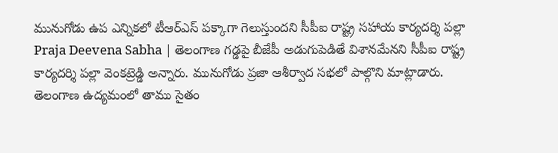మునుగోడు ఉప ఎన్నికలో టీఆర్ఎస్ పక్కాగా గెలుస్తుందని సీపీఐ రాష్ట్ర సహాయ కార్యదర్శి పల్లా
Praja Deevena Sabha | తెలంగాణ గడ్డపై బీజేపీ అడుగుపెడితే విశానమేనని సీపీఐ రాష్ట్ర కార్యదర్శి పల్లా వెంకట్రెడ్డి అన్నారు. మునుగోడు ప్రజా ఆశీర్వాద సభలో పాల్గొని మాట్లాడారు. తెలంగాణ ఉద్యమంలో తాము సైతం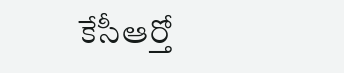కేసీఆర్తో